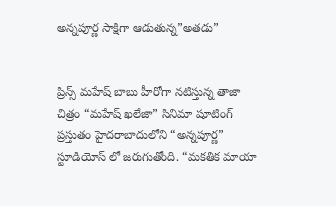అన్నపూర్ణ సాక్షిగా ఆడుతున్న”అతడు”


ప్రిన్స్ మహేష్ బాబు హీరోగా నటిస్తున్న తాజా చిత్రం “మహేష్ ఖలేజా” సినిమా షూటింగ్ ప్రస్తుతం హైదరాబాదులోని “అన్నపూర్ణ” స్టూడియోస్ లో జరుగుతోంది. “మకతిక మాయా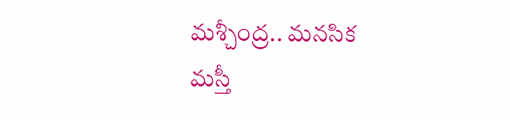మశ్చీంద్ర.. మనసిక మస్తీ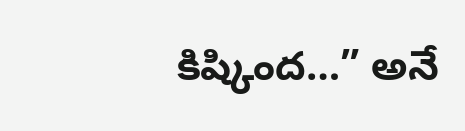కిష్కింద…” అనే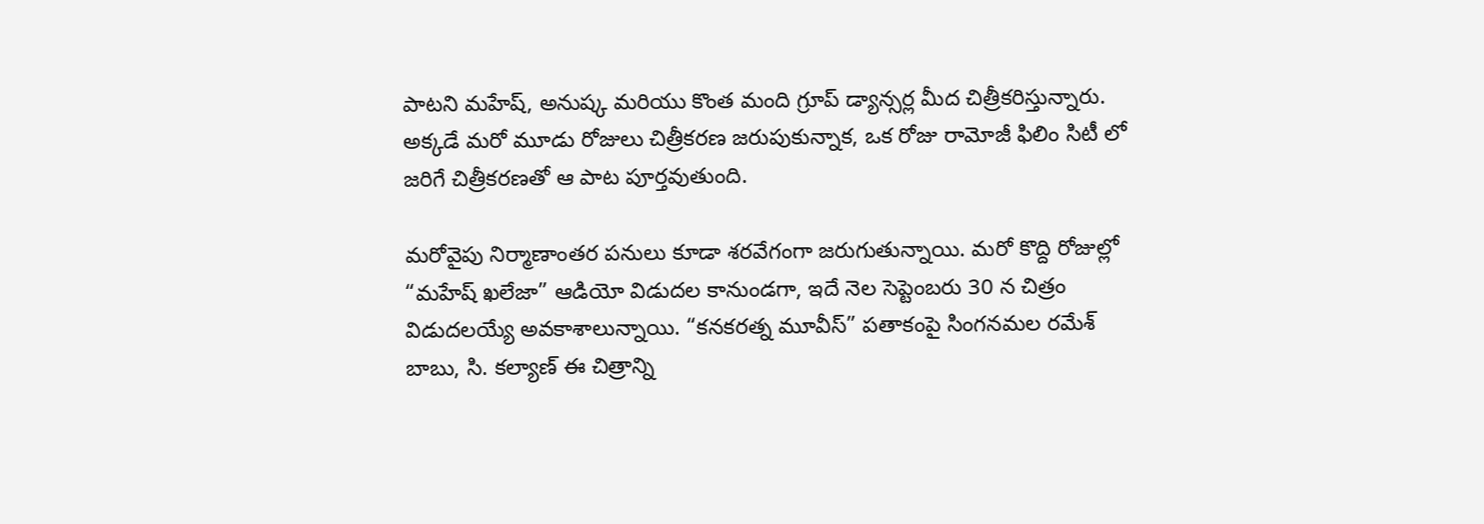పాటని మహేష్, అనుష్క మరియు కొంత మంది గ్రూప్ డ్యాన్సర్ల మీద చిత్రీకరిస్తున్నారు. అక్కడే మరో మూడు రోజులు చిత్రీకరణ జరుపుకున్నాక, ఒక రోజు రామోజీ ఫిలిం సిటీ లో జరిగే చిత్రీకరణతో ఆ పాట పూర్తవుతుంది.

మరోవైపు నిర్మాణాంతర పనులు కూడా శరవేగంగా జరుగుతున్నాయి. మరో కొద్ది రోజుల్లో “మహేష్ ఖలేజా” ఆడియో విడుదల కానుండగా, ఇదే నెల సెప్టెంబరు 30 న చిత్రం విడుదలయ్యే అవకాశాలున్నాయి. “కనకరత్న మూవీస్” పతాకంపై సింగనమల రమేశ్ బాబు, సి. కల్యాణ్ ఈ చిత్రాన్ని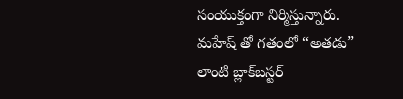సంయుక్తంగా నిర్మిస్తున్నారు. మహేష్ తో గతంలో “అతడు” లాంటి బ్లాక్‌బస్టర్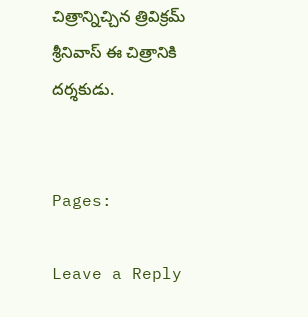చిత్రాన్నిచ్చిన త్రివిక్రమ్ శ్రీనివాస్ ఈ చిత్రానికి దర్శకుడు.


Pages:

Leave a Reply